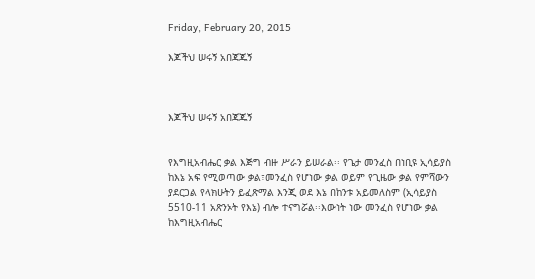Friday, February 20, 2015

እጆችህ ሠሩኝ አበጃጁኝ



እጆችህ ሠሩኝ አበጃጁኝ


የእግዚአብሔር ቃል እጅግ ብዙ ሥራን ይሠራል፡፡ የጌታ መንፈስ በነቢዩ ኢሳይያስ ከእኔ አፍ የሚወጣው ቃል፣መንፈስ የሆነው ቃል ወይም የጊዜው ቃል የምሻውን ያደርጋል የላክሁትን ይፈጽማል እንጂ ወደ እኔ በከንቱ አይመለስም (ኢሳይያስ 5510-11 አጽንኦት የእኔ) ብሎ ተናግሯል፡፡እውነት ነው መንፈስ የሆነው ቃል ከእግዚአብሔር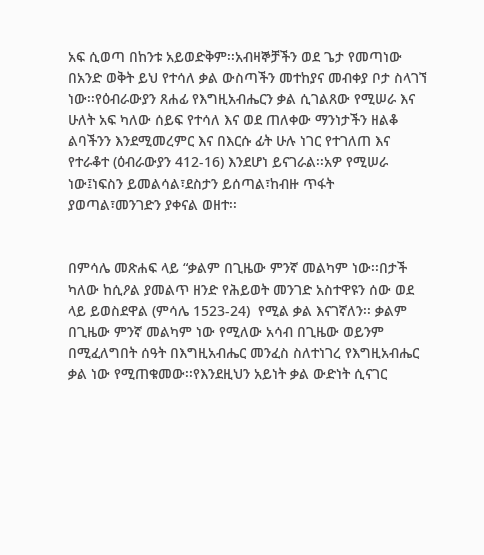አፍ ሲወጣ በከንቱ አይወድቅም፡፡አብዛኞቻችን ወደ ጌታ የመጣነው በአንድ ወቅት ይህ የተሳለ ቃል ውስጣችን መተከያና መብቀያ ቦታ ስላገኘ ነው፡፡የዕብራውያን ጸሐፊ የእግዚአብሔርን ቃል ሲገልጸው የሚሠራ እና ሁለት አፍ ካለው ሰይፍ የተሳለ እና ወደ ጠለቀው ማንነታችን ዘልቆ ልባችንን እንደሚመረምር እና በእርሱ ፊት ሁሉ ነገር የተገለጠ እና የተራቆተ (ዕብራውያን 412-16) እንደሆነ ይናገራል፡፡አዎ የሚሠራ ነው፤ነፍስን ይመልሳል፣ደስታን ይሰጣል፣ከብዙ ጥፋት ያወጣል፣መንገድን ያቀናል ወዘተ፡፡


በምሳሌ መጽሐፍ ላይ “ቃልም በጊዜው ምንኛ መልካም ነው፡፡በታች ካለው ከሲዖል ያመልጥ ዘንድ የሕይወት መንገድ አስተዋዩን ሰው ወደ ላይ ይወስደዋል (ምሳሌ 1523-24)  የሚል ቃል እናገኛለን፡፡ ቃልም በጊዜው ምንኛ መልካም ነው የሚለው አሳብ በጊዜው ወይንም በሚፈለግበት ሰዓት በእግዚአብሔር መንፈስ ስለተነገረ የእግዚአብሔር ቃል ነው የሚጠቁመው፡፡የእንደዚህን አይነት ቃል ውድነት ሲናገር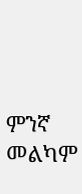ምንኛ መልካም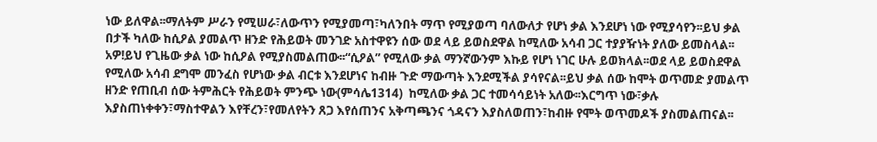ነው ይለዋል፡፡ማለትም ሥራን የሚሠራ፣ለውጥን የሚያመጣ፣ካለንበት ማጥ የሚያወጣ ባለውለታ የሆነ ቃል እንደሆነ ነው የሚያሳየን፡፡ይህ ቃል በታች ካለው ከሲዖል ያመልጥ ዘንድ የሕይወት መንገድ አስተዋዩን ሰው ወደ ላይ ይወስደዋል ከሚለው አሳብ ጋር ተያያዥነት ያለው ይመስላል፡፡አዎ!ይህ የጊዜው ቃል ነው ከሲዖል የሚያስመልጠው፡፡“ሲዖል” የሚለው ቃል ማንኛውንም እኩይ የሆነ ነገር ሁሉ ይወክላል፡፡ወደ ላይ ይወስደዋል የሚለው አሳብ ደግሞ መንፈስ የሆነው ቃል ብርቱ እንደሆነና ከብዙ ጉድ ማውጣት እንደሚችል ያሳየናል፡፡ይህ ቃል ሰው ከሞት ወጥመድ ያመልጥ ዘንድ የጠቢብ ሰው ትምሕርት የሕይወት ምንጭ ነው(ምሳሌ1314)  ከሚለው ቃል ጋር ተመሳሳይነት አለው፡፡እርግጥ ነው፣ቃሉ እያስጠነቀቀን፣ማስተዋልን እየቸረን፣የመለየትን ጸጋ እየሰጠንና አቅጣጫንና ጎዳናን እያስለወጠን፣ከብዙ የሞት ወጥመዶች ያስመልጠናል፡፡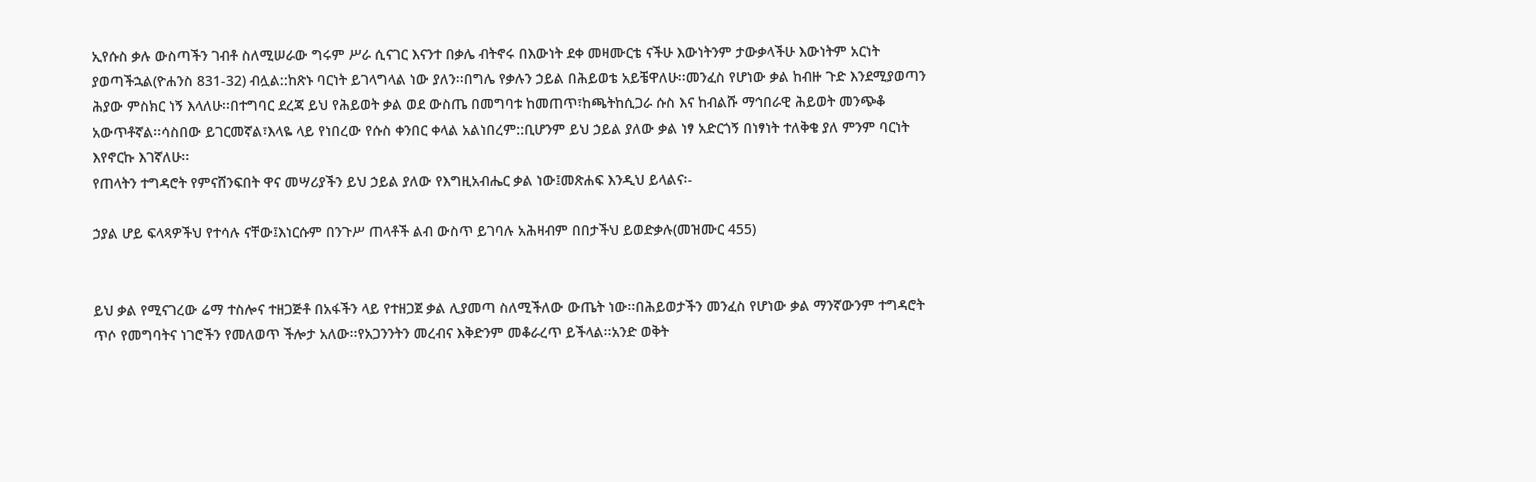ኢየሱስ ቃሉ ውስጣችን ገብቶ ስለሚሠራው ግሩም ሥራ ሲናገር እናንተ በቃሌ ብትኖሩ በእውነት ደቀ መዛሙርቴ ናችሁ እውነትንም ታውቃላችሁ እውነትም አርነት ያወጣችኋል(ዮሐንስ 831-32) ብሏል::ከጽኑ ባርነት ይገላግላል ነው ያለን፡፡በግሌ የቃሉን ኃይል በሕይወቴ አይቼዋለሁ፡፡መንፈስ የሆነው ቃል ከብዙ ጉድ እንደሚያወጣን ሕያው ምስክር ነኝ እላለሁ፡፡በተግባር ደረጃ ይህ የሕይወት ቃል ወደ ውስጤ በመግባቱ ከመጠጥ፣ከጫትከሲጋራ ሱስ እና ከብልሹ ማኅበራዊ ሕይወት መንጭቆ አውጥቶኛል፡፡ሳስበው ይገርመኛል፣እላዬ ላይ የነበረው የሱስ ቀንበር ቀላል አልነበረም::ቢሆንም ይህ ኃይል ያለው ቃል ነፃ አድርጎኝ በነፃነት ተለቅቄ ያለ ምንም ባርነት እየኖርኩ እገኛለሁ፡፡
የጠላትን ተግዳሮት የምናሸንፍበት ዋና መሣሪያችን ይህ ኃይል ያለው የእግዚአብሔር ቃል ነው፤መጽሐፍ እንዲህ ይላልና፡-

ኃያል ሆይ ፍላጻዎችህ የተሳሉ ናቸው፤እነርሱም በንጉሥ ጠላቶች ልብ ውስጥ ይገባሉ አሕዛብም በበታችህ ይወድቃሉ(መዝሙር 455)


ይህ ቃል የሚናገረው ሬማ ተስሎና ተዘጋጅቶ በአፋችን ላይ የተዘጋጀ ቃል ሊያመጣ ስለሚችለው ውጤት ነው፡፡በሕይወታችን መንፈስ የሆነው ቃል ማንኛውንም ተግዳሮት ጥሶ የመግባትና ነገሮችን የመለወጥ ችሎታ አለው፡፡የአጋንንትን መረብና እቅድንም መቆራረጥ ይችላል፡፡አንድ ወቅት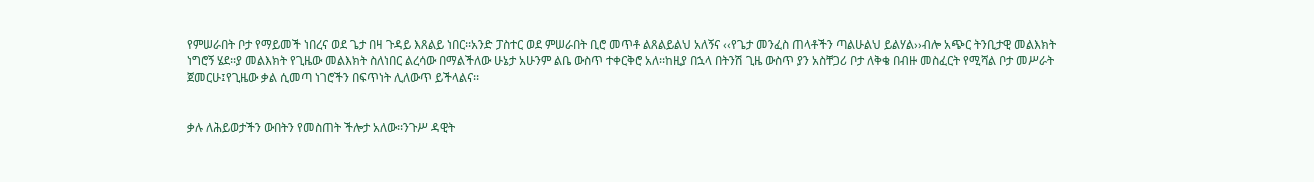የምሠራበት ቦታ የማይመች ነበረና ወደ ጌታ በዛ ጉዳይ እጸልይ ነበር፡፡አንድ ፓስተር ወደ ምሠራበት ቢሮ መጥቶ ልጸልይልህ አለኝና ‹‹የጌታ መንፈስ ጠላቶችን ጣልሁልህ ይልሃል››ብሎ አጭር ትንቢታዊ መልእክት ነግሮኝ ሄደ፡፡ያ መልእክት የጊዜው መልእክት ስለነበር ልረሳው በማልችለው ሁኔታ አሁንም ልቤ ውስጥ ተቀርቅሮ አለ፡፡ከዚያ በኋላ በትንሽ ጊዜ ውስጥ ያን አስቸጋሪ ቦታ ለቅቄ በብዙ መስፈርት የሚሻል ቦታ መሥራት ጀመርሁ፤የጊዜው ቃል ሲመጣ ነገሮችን በፍጥነት ሊለውጥ ይችላልና፡፡


ቃሉ ለሕይወታችን ውበትን የመስጠት ችሎታ አለው፡፡ንጉሥ ዳዊት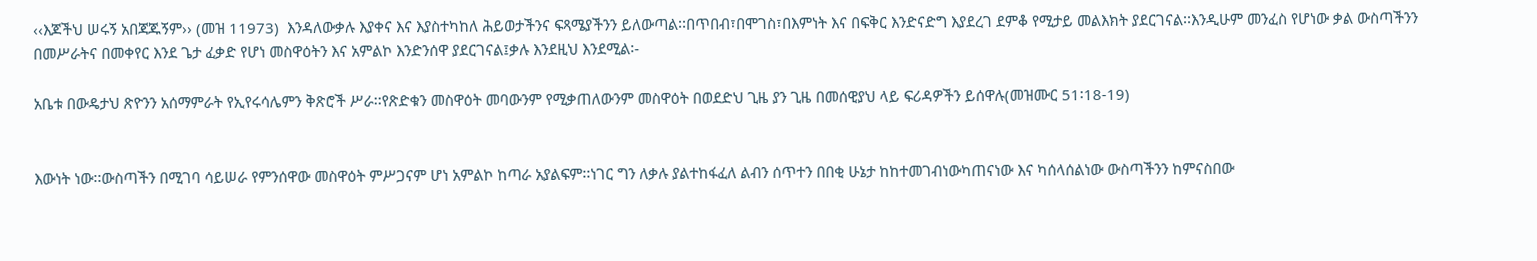‹‹እጆችህ ሠሩኝ አበጃጁኝም›› (መዝ 11973)  እንዳለውቃሉ እያቀና እና እያስተካከለ ሕይወታችንና ፍጻሜያችንን ይለውጣል፡፡በጥበብ፣በሞገስ፣በእምነት እና በፍቅር እንድናድግ እያደረገ ደምቆ የሚታይ መልእክት ያደርገናል፡፡እንዲሁም መንፈስ የሆነው ቃል ውስጣችንን በመሥራትና በመቀየር እንደ ጌታ ፈቃድ የሆነ መስዋዕትን እና አምልኮ እንድንሰዋ ያደርገናል፤ቃሉ እንደዚህ እንደሚል፡-

አቤቱ በውዴታህ ጽዮንን አሰማምራት የኢየሩሳሌምን ቅጽሮች ሥራ፡፡የጽድቁን መስዋዕት መባውንም የሚቃጠለውንም መስዋዕት በወደድህ ጊዜ ያን ጊዜ በመሰዊያህ ላይ ፍሪዳዎችን ይሰዋሉ(መዝሙር 51፡18-19)


እውነት ነው፡፡ውስጣችን በሚገባ ሳይሠራ የምንሰዋው መስዋዕት ምሥጋናም ሆነ አምልኮ ከጣራ አያልፍም፡፡ነገር ግን ለቃሉ ያልተከፋፈለ ልብን ሰጥተን በበቂ ሁኔታ ከከተመገብነውካጠናነው እና ካሰላሰልነው ውስጣችንን ከምናስበው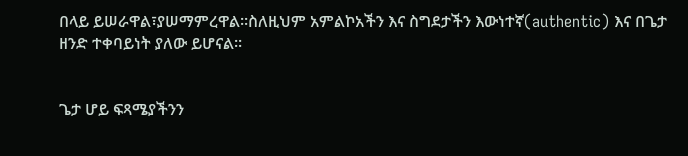በላይ ይሠራዋል፣ያሠማምረዋል፡፡ስለዚህም አምልኮአችን እና ስግደታችን እውነተኛ(authentic) እና በጌታ ዘንድ ተቀባይነት ያለው ይሆናል፡፡


ጌታ ሆይ ፍጻሜያችንን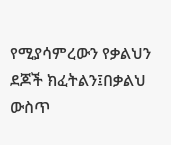የሚያሳምረውን የቃልህን ደጆች ክፈትልን፤በቃልህ ውስጥ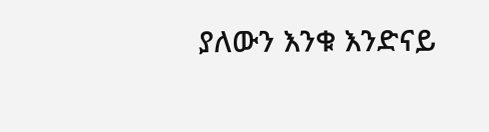ያለውን እንቁ እንድናይ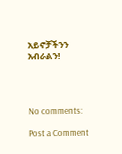አይኖቻችንን አብራልን!




No comments:

Post a Comment